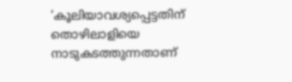‘കൂലിയാവശ്യപ്പെട്ടതിന് തൊഴിലാളിയെ നാടുകടത്തുന്നതാണ്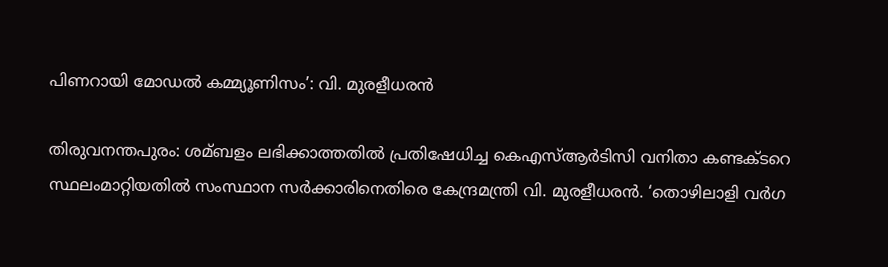പിണറായി മോഡല്‍ കമ്മ്യൂണിസം’: വി. മുരളീധരന്‍

തിരുവനന്തപുരം: ശമ്ബളം ലഭിക്കാത്തതില്‍ പ്രതിഷേധിച്ച കെഎസ്ആര്‍ടിസി വനിതാ കണ്ടക്ടറെ സ്ഥലംമാറ്റിയതില്‍ സംസ്ഥാന സര്‍ക്കാരിനെതിരെ കേന്ദ്രമന്ത്രി വി. മുരളീധരന്‍. ‘തൊഴിലാളി വര്‍ഗ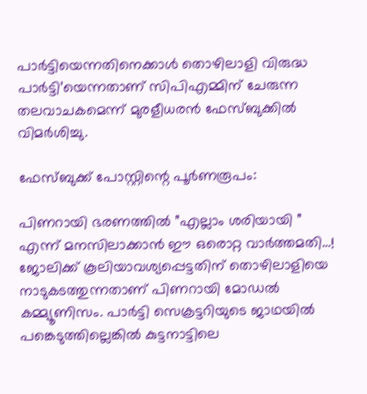പാര്‍ട്ടിയെന്നതിനെക്കാള്‍ തൊഴിലാളി വിരുദ്ധ പാര്‍ട്ടി’യെന്നതാണ് സിപിഎമ്മിന് ചേരുന്ന തലവാചകമെന്ന് മുരളീധരന്‍ ഫേസ്ബുക്കില്‍ വിമര്‍ശിച്ചു.

ഫേസ്ബുക്ക് പോസ്റ്റിന്റെ പൂര്‍ണരൂപം:

പിണറായി ഭരണത്തില്‍ ”എല്ലാം ശരിയായി ” എന്ന് മനസിലാക്കാന്‍ ഈ ഒരൊറ്റ വാര്‍ത്തമതി…! ജോലിക്ക് കൂലിയാവശ്യപ്പെട്ടതിന് തൊഴിലാളിയെ നാടുകടത്തുന്നതാണ് പിണറായി മോഡല്‍ കമ്മ്യൂണിസം. പാര്‍ട്ടി സെക്രട്ടറിയുടെ ജാഥയില്‍ പങ്കെടുത്തില്ലെങ്കില്‍ കുട്ടനാട്ടിലെ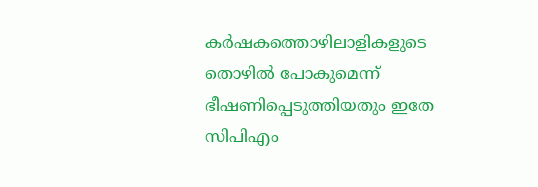കര്‍ഷകത്തൊഴിലാളികളുടെ തൊഴില്‍ പോകുമെന്ന് ഭീഷണിപ്പെടുത്തിയതും ഇതേ സിപിഎം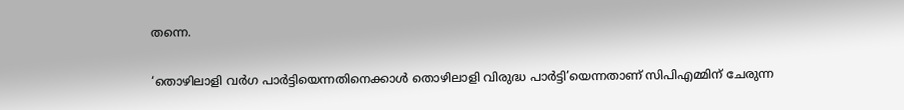തന്നെ.

‘തൊഴിലാളി വര്‍ഗ പാര്‍ട്ടിയെന്നതിനെക്കാള്‍ തൊഴിലാളി വിരുദ്ധ പാര്‍ട്ടി’യെന്നതാണ് സിപിഎമ്മിന് ചേരുന്ന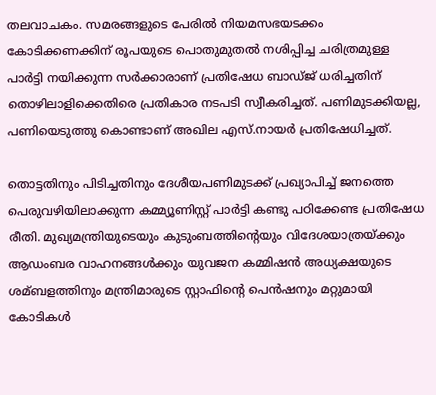തലവാചകം. സമരങ്ങളുടെ പേരില്‍ നിയമസഭയടക്കം കോടിക്കണക്കിന് രൂപയുടെ പൊതുമുതല്‍ നശിപ്പിച്ച ചരിത്രമുള്ള പാര്‍ട്ടി നയിക്കുന്ന സര്‍ക്കാരാണ് പ്രതിഷേധ ബാഡ്ജ് ധരിച്ചതിന് തൊഴിലാളിക്കെതിരെ പ്രതികാര നടപടി സ്വീകരിച്ചത്. പണിമുടക്കിയല്ല, പണിയെടുത്തു കൊണ്ടാണ് അഖില എസ്.നായര്‍ പ്രതിഷേധിച്ചത്.

തൊട്ടതിനും പിടിച്ചതിനും ദേശീയപണിമുടക്ക് പ്രഖ്യാപിച്ച് ജനത്തെ പെരുവഴിയിലാക്കുന്ന കമ്മ്യൂണിസ്റ്റ് പാര്‍ട്ടി കണ്ടു പഠിക്കേണ്ട പ്രതിഷേധ രീതി. മുഖ്യമന്ത്രിയുടെയും കുടുംബത്തിന്റെയും വിദേശയാത്രയ്ക്കും ആഡംബര വാഹനങ്ങള്‍ക്കും യുവജന കമ്മിഷന്‍ അധ്യക്ഷയുടെ ശമ്ബളത്തിനും മന്ത്രിമാരുടെ സ്റ്റാഫിന്റെ പെന്‍ഷനും മറ്റുമായി കോടികള്‍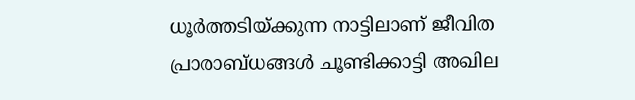ധൂര്‍ത്തടിയ്ക്കുന്ന നാട്ടിലാണ് ജീവിത പ്രാരാബ്ധങ്ങള്‍ ചൂണ്ടിക്കാട്ടി അഖില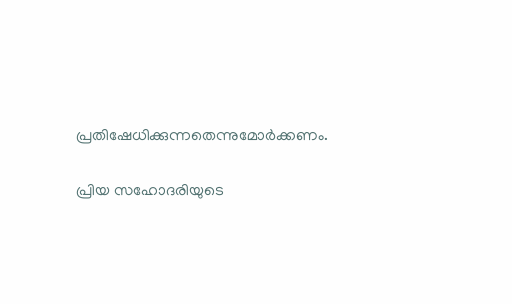പ്രതിഷേധിക്കുന്നതെന്നുമോര്‍ക്കണം.

പ്രിയ സഹോദരിയുടെ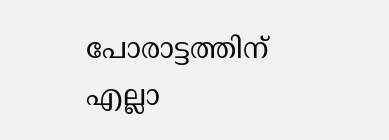പോരാട്ടത്തിന് എല്ലാ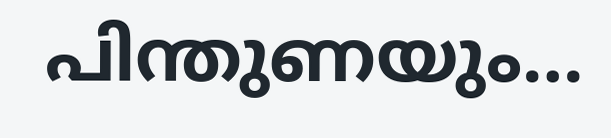പിന്തുണയും…